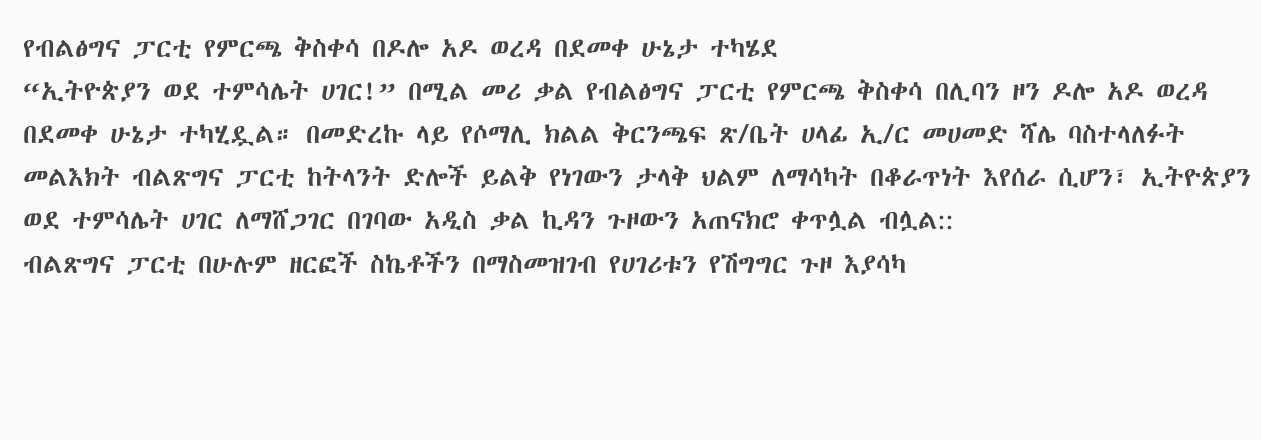የብልፅግና ፓርቲ የምርጫ ቅስቀሳ በዶሎ አዶ ወረዳ በደመቀ ሁኔታ ተካሄደ
“ኢትዮጵያን ወደ ተምሳሌት ሀገር!” በሚል መሪ ቃል የብልፅግና ፓርቲ የምርጫ ቅስቀሳ በሊባን ዞን ዶሎ አዶ ወረዳ በደመቀ ሁኔታ ተካሂዷል። በመድረኩ ላይ የሶማሊ ክልል ቅርንጫፍ ጽ/ቤት ሀላፊ ኢ/ር መሀመድ ሻሌ ባስተላለፉት መልእክት ብልጽግና ፓርቲ ከትላንት ድሎች ይልቅ የነገውን ታላቅ ህልም ለማሳካት በቆራጥነት እየሰራ ሲሆን፣ ኢትዮጵያን ወደ ተምሳሌት ሀገር ለማሸጋገር በገባው አዲስ ቃል ኪዳን ጉዞውን አጠናክሮ ቀጥሏል ብሏል::
ብልጽግና ፓርቲ በሁሉም ዘርፎች ስኬቶችን በማስመዝገብ የሀገሪቱን የሽግግር ጉዞ እያሳካ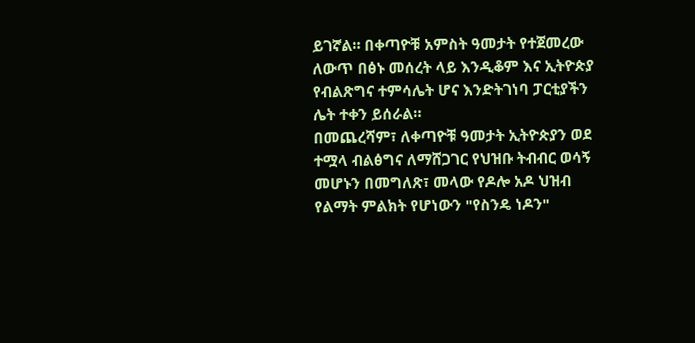ይገኛል። በቀጣዮቹ አምስት ዓመታት የተጀመረው ለውጥ በፅኑ መሰረት ላይ እንዲቆም እና ኢትዮጵያ የብልጽግና ተምሳሌት ሆና እንድትገነባ ፓርቲያችን ሌት ተቀን ይሰራል።
በመጨረሻም፣ ለቀጣዮቹ ዓመታት ኢትዮጵያን ወደ ተሟላ ብልፅግና ለማሸጋገር የህዝቡ ትብብር ወሳኝ መሆኑን በመግለጽ፣ መላው የዶሎ አዶ ህዝብ የልማት ምልክት የሆነውን "የስንዴ ነዶን"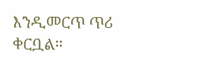እንዲመርጥ ጥሪ ቀርቧል።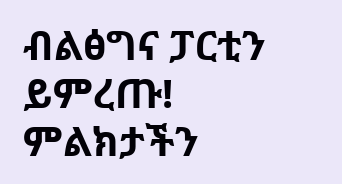ብልፅግና ፓርቲን ይምረጡ!
ምልክታችን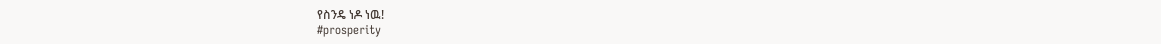የስንዴ ነዶ ነዉ!
#prosperity